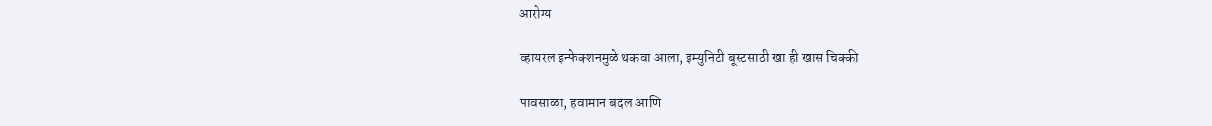आरोग्य

व्हायरल इन्फेक्शनमुळे थकवा आला, इम्युनिटी बूस्टसाठी खा ही खास चिक्की

पावसाळा, हवामान बदल आणि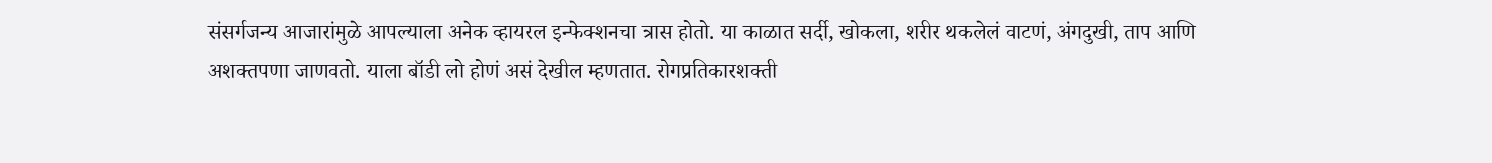संसर्गजन्य आजारांमुळे आपल्याला अनेक व्हायरल इन्फेक्शनचा त्रास होतो. या काळात सर्दी, खोकला, शरीर थकलेलं वाटणं, अंगदुखी, ताप आणि अशक्तपणा जाणवतो. याला बॉडी लो होणं असं देखील म्हणतात. रोगप्रतिकारशक्ती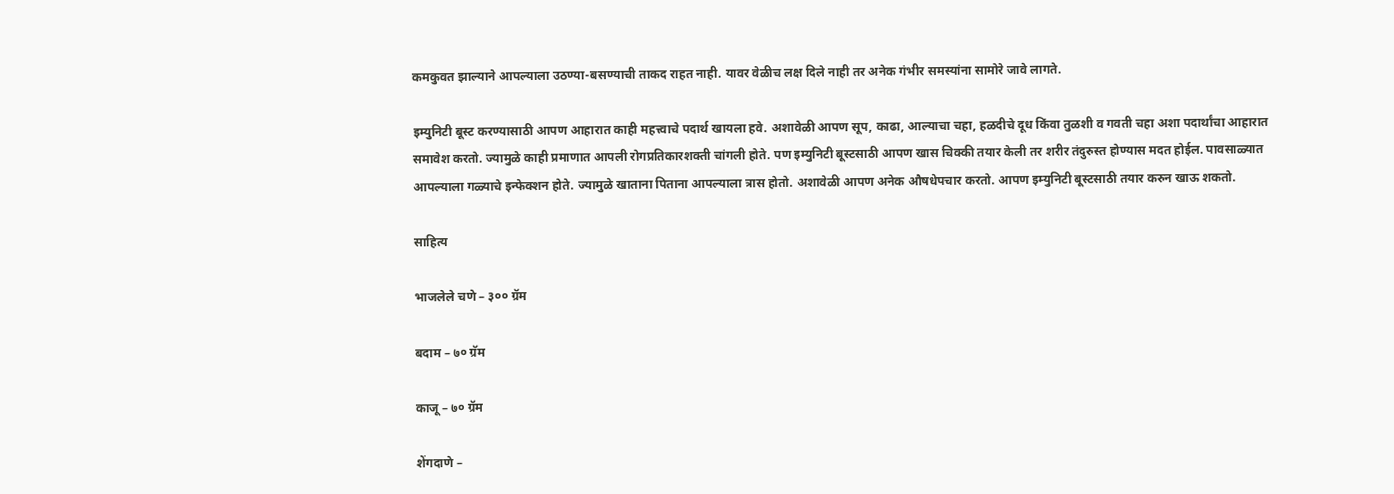कमकुवत झाल्याने आपल्याला उठण्या-बसण्याची ताकद राहत नाही. यावर वेळीच लक्ष दिले नाही तर अनेक गंभीर समस्यांना सामोरे जावे लागते.

इम्युनिटी बूस्ट करण्यासाठी आपण आहारात काही महत्त्वाचे पदार्थ खायला हवे. अशावेळी आपण सूप, काढा, आल्याचा चहा, हळदीचे दूध किंवा तुळशी व गवती चहा अशा पदार्थांचा आहारात समावेश करतो. ज्यामुळे काही प्रमाणात आपली रोगप्रतिकारशक्ती चांगली होते. पण इम्युनिटी बूस्टसाठी आपण खास चिक्की तयार केली तर शरीर तंदुरुस्त होण्यास मदत होईल. पावसाळ्यात आपल्याला गळ्याचे इन्फेक्शन होते. ज्यामुळे खाताना पिताना आपल्याला त्रास होतो. अशावेळी आपण अनेक औषधेपचार करतो. आपण इम्युनिटी बूस्टसाठी तयार करुन खाऊ शकतो.

साहित्य

भाजलेले चणे – ३०० ग्रॅम

बदाम – ७० ग्रॅम

काजू – ७० ग्रॅम

शेंगदाणे –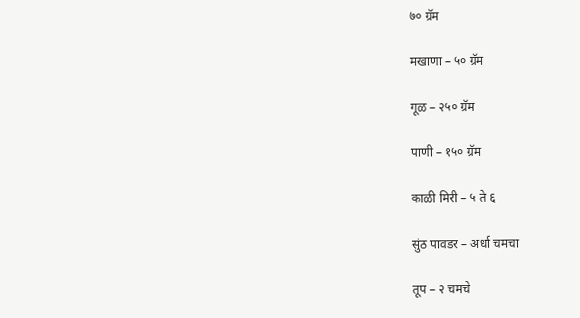७० ग्रॅम

मखाणा – ५० ग्रॅम

गूळ – २५० ग्रॅम

पाणी – १५० ग्रॅम

काळी मिरी – ५ ते ६

सुंठ पावडर – अर्धा चमचा

तूप – २ चमचे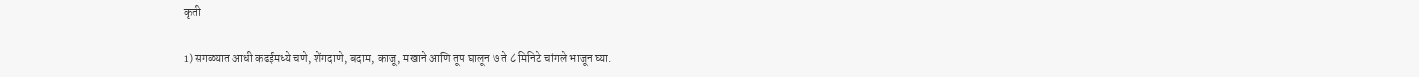कृती

1) सगळ्यात आधी कढईमध्ये चणे, शेंगदाणे, बदाम, काजू, मखाने आणि तूप घालून ७ ते ८ मिनिटे चांगले भाजून घ्या.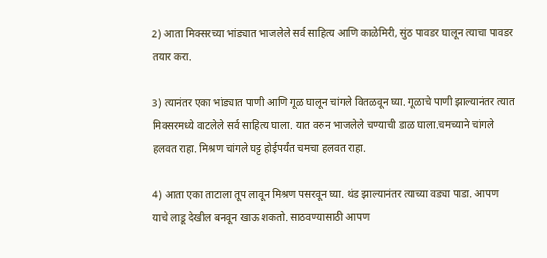2) आता मिक्सरच्या भांड्यात भाजलेले सर्व साहित्य आणि काळेमिरी, सुंठ पावडर घालून त्याचा पावडर तयार करा.

3) त्यानंतर एका भांड्यात पाणी आणि गूळ घालून चांगले वितळवून घ्या. गूळाचे पाणी झाल्यानंतर त्यात मिक्सरमध्ये वाटलेले सर्व साहित्य घाला. यात वरुन भाजलेले चण्याची डाळ घाला.चमच्याने चांगले हलवत राहा. मिश्रण चांगले घट्ट होईपर्यंत चमचा हलवत राहा.

4) आता एका ताटाला तूप लावून मिश्रण पसरवून घ्या. थंड झाल्यानंतर त्याच्या वड्या पाडा. आपण याचे लाडू देखील बनवून खाऊ शकतो. साठवण्यासाठी आपण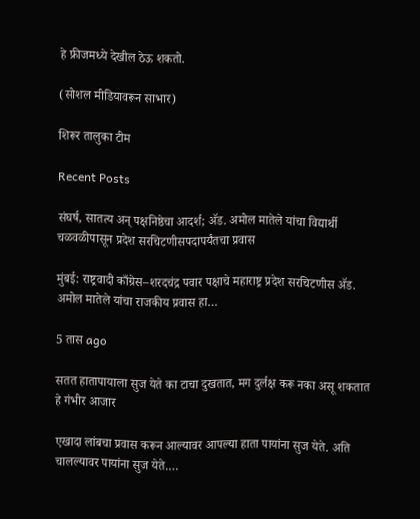हे फ्रीजमध्ये देखील ठेऊ शकतो.

(सोशल मीडियावरून साभार)

शिरूर तालुका टीम

Recent Posts

संघर्ष, सातत्य अन् पक्षनिष्ठेचा आदर्श; ॲड. अमोल मातेले यांचा विद्यार्थी चळवळीपासून प्रदेश सरचिटणीसपदापर्यंतचा प्रवास

मुंबई: राष्ट्रवादी काँग्रेस–शरदचंद्र पवार पक्षाचे महाराष्ट्र प्रदेश सरचिटणीस ॲड. अमोल मातेले यांचा राजकीय प्रवास हा…

5 तास ago

सतत हातापायाला सुज येते का टाचा दुखतात, मग दुर्लक्ष करू नका असू शकतात हे गंभीर आजार

एखादा लांबचा प्रवास करून आल्यावर आपल्या हाता पायांना सुज येते. अति चालल्यावर पायांना सुज येते.…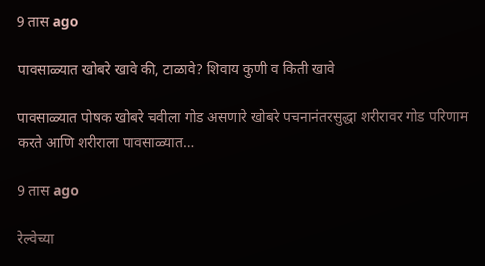9 तास ago

पावसाळ्यात खोबरे खावे की, टाळावे? शिवाय कुणी व किती खावे

पावसाळ्यात पोषक खोबरे चवीला गोड असणारे खोबरे पचनानंतरसुद्धा शरीरावर गोड परिणाम करते आणि शरीराला पावसाळ्यात…

9 तास ago

रेल्वेच्या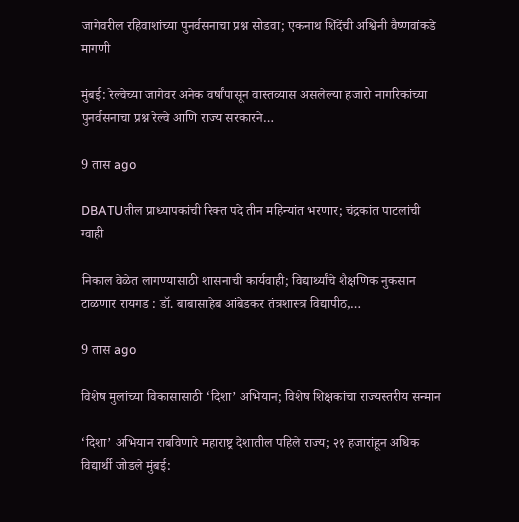जागेवरील रहिवाशांच्या पुनर्वसनाचा प्रश्न सोडवा; एकनाथ शिंदेंची अश्विनी वैष्णवांकडे मागणी

मुंबई: रेल्वेच्या जागेवर अनेक वर्षांपासून वास्तव्यास असलेल्या हजारो नागरिकांच्या पुनर्वसनाचा प्रश्न रेल्वे आणि राज्य सरकारने…

9 तास ago

DBATUतील प्राध्यापकांची रिक्त पदे तीन महिन्यांत भरणार; चंद्रकांत पाटलांची ग्वाही

निकाल वेळेत लागण्यासाठी शासनाची कार्यवाही; विद्यार्थ्यांचे शैक्षणिक नुकसान टाळणार रायगड : डॉ. बाबासाहेब आंबेडकर तंत्रशास्त्र विद्यापीठ,…

9 तास ago

विशेष मुलांच्या विकासासाठी ‘दिशा’ अभियान; विशेष शिक्षकांचा राज्यस्तरीय सन्मान

‘दिशा’ अभियान राबविणारे महाराष्ट्र देशातील पहिले राज्य; २१ हजारांहून अधिक विद्यार्थी जोडले मुंबई: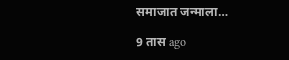समाजात जन्माला…

9 तास ago